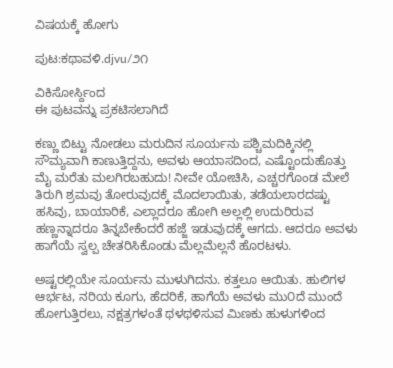ವಿಷಯಕ್ಕೆ ಹೋಗು

ಪುಟ:ಕಥಾವಳಿ.djvu/೨೧

ವಿಕಿಸೋರ್ಸ್ದಿಂದ
ಈ ಪುಟವನ್ನು ಪ್ರಕಟಿಸಲಾಗಿದೆ

ಕಣ್ಣು ಬಿಟ್ಟು ನೋಡಲು ಮರುದಿನ ಸೂರ್ಯನು ಪಶ್ಚಿಮದಿಕ್ಕಿನಲ್ಲಿ ಸೌಮ್ಯವಾಗಿ ಕಾಣುತ್ತಿದ್ದನು, ಅವಳು ಆಯಾಸದಿಂದ, ಎಷ್ಟೊಂದುಹೊತ್ತು ಮೈ ಮರೆತು ಮಲಗಿರಬಹುದು! ನೀವೇ ಯೋಚಿಸಿ, ಎಚ್ಚರಗೊಂಡ ಮೇಲೆ ತಿರುಗಿ ಶ್ರಮವು ತೋರುವುದಕ್ಕೆ ಮೊದಲಾಯಿತು, ತಡೆಯಲಾರದಷ್ಟು ಹಸಿವು, ಬಾಯಾರಿಕೆ, ಎಲ್ಲಾದರೂ ಹೋಗಿ ಅಲ್ಲಲ್ಲಿ ಉದುರಿರುವ ಹಣ್ಣನ್ನಾದರೂ ತಿನ್ನಬೇಕೆಂದರೆ ಹಜ್ಜೆ ಇಡುವುದಕ್ಕೆ ಆಗದು. ಆದರೂ ಅವಳು ಹಾಗೆಯೆ ಸ್ವಲ್ಪ ಚೇತರಿಸಿಕೊಂಡು ಮೆಲ್ಲಮೆಲ್ಲನೆ ಹೊರಟಳು.

ಅಷ್ಟರಲ್ಲಿಯೇ ಸೂರ್ಯನು ಮುಳುಗಿದನು. ಕತ್ತಲೂ ಆಯಿತು. ಹುಲಿಗಳ ಆರ್ಭಟ, ನರಿಯ ಕೂಗು, ಹೆದರಿಕೆ, ಹಾಗೆಯೆ ಅವಳು ಮು೦ದೆ ಮುಂದೆ ಹೋಗುತ್ತಿರಲು, ನಕ್ಷತ್ರಗಳಂತೆ ಥಳಥಳಿಸುವ ಮಿಣಕು ಹುಳುಗಳಿಂದ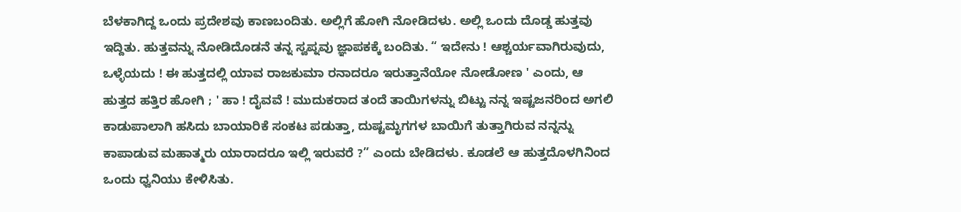ಬೆಳಕಾಗಿದ್ದ ಒಂದು ಪ್ರದೇಶವು ಕಾಣಬಂದಿತು. ಅಲ್ಲಿಗೆ ಹೋಗಿ ನೋಡಿದಳು. ಅಲ್ಲಿ ಒಂದು ದೊಡ್ಡ ಹುತ್ತವು ಇದ್ದಿತು. ಹುತ್ತವನ್ನು ನೋಡಿದೊಡನೆ ತನ್ನ ಸ್ವಪ್ನವು ಜ್ಞಾಪಕಕ್ಕೆ ಬಂದಿತು. “ ಇದೇನು ! ಆಶ್ಚರ್ಯವಾಗಿರುವುದು, ಒಳ್ಳೆಯದು ! ಈ ಹುತ್ತದಲ್ಲಿ ಯಾವ ರಾಜಕುಮಾ ರನಾದರೂ ಇರುತ್ತಾನೆಯೋ ನೋಡೋಣ ' ಎಂದು, ಆ ಹುತ್ತದ ಹತ್ತಿರ ಹೋಗಿ ; ' ಹಾ ! ದೈವವೆ ! ಮುದುಕರಾದ ತಂದೆ ತಾಯಿಗಳನ್ನು ಬಿಟ್ಟು ನನ್ನ ಇಷ್ಟಜನರಿಂದ ಅಗಲಿ ಕಾಡುಪಾಲಾಗಿ ಹಸಿದು ಬಾಯಾರಿಕೆ ಸಂಕಟ ಪಡುತ್ತಾ, ದು‍‌ಷ್ಟಮೃಗಗಳ ಬಾಯಿಗೆ ತುತ್ತಾಗಿರುವ ನನ್ನನ್ನು ಕಾಪಾಡುವ ಮಹಾತ್ಮರು ಯಾರಾದರೂ ಇಲ್ಲಿ ಇರುವರೆ ?” ಎಂದು ಬೇಡಿದಳು. ಕೂಡಲೆ ಆ ಹುತ್ತದೊಳಗಿನಿಂದ ಒಂದು ಧ್ವನಿಯು ಕೇಳಿಸಿತು.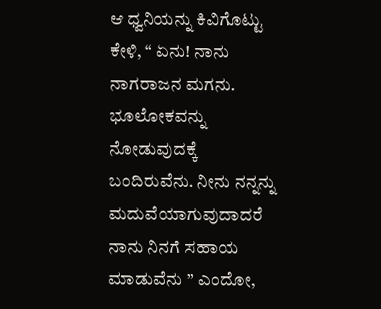ಆ ಧ್ವನಿಯನ್ನು ಕಿವಿಗೊಟ್ಟು ಕೇಳಿ, “ ಏನು! ನಾನು ನಾಗರಾಜನ ಮಗನು. ಭೂಲೋಕವನ್ನು ನೋಡುವುದಕ್ಕೆ ಬಂದಿರುವೆನು. ನೀನು ನನ್ನನ್ನು ಮದುವೆಯಾಗುವುದಾದರೆ ನಾನು ನಿನಗೆ ಸಹಾಯ ಮಾಡುವೆನು ” ಎಂದೋ,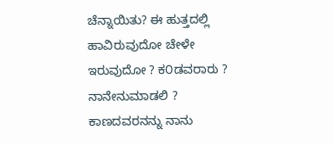ಚೆನ್ನಾಯಿತು? ಈ ಹುತ್ತದಲ್ಲಿ ಹಾವಿರುವುದೋ ಚೇಳೇ ಇರುವುದೋ ? ಕ೦ಡವರಾರು ? ನಾನೇನುಮಾಡಲಿ ? ಕಾಣದವರನನ್ನು ನಾನು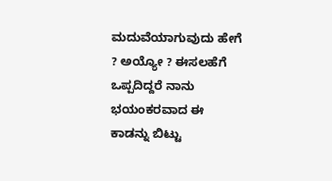ಮದುವೆಯಾಗುವುದು ಹೇಗೆ ? ಅಯ್ಯೋ ? ಈಸಲಹೆಗೆ ಒಪ್ಪದಿದ್ದರೆ ನಾನು ಭಯಂಕರವಾದ ಈ ಕಾಡನ್ನು ಬಿಟ್ಟು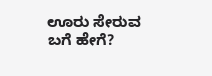ಊರು ಸೇರುವ ಬಗೆ ಹೇಗೆ?